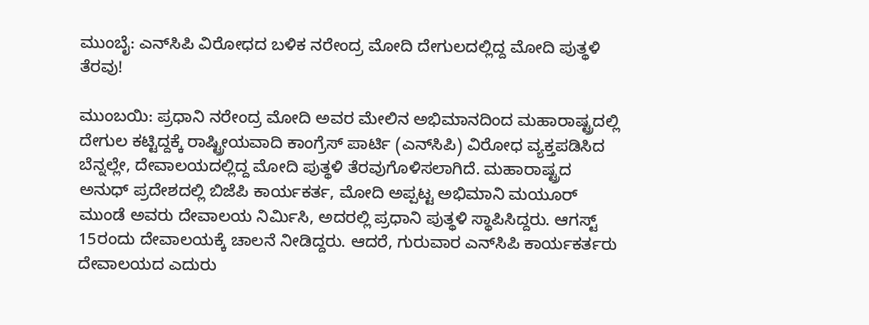ಮುಂಬೈ: ಎನ್‌ಸಿಪಿ ವಿರೋಧದ ಬಳಿಕ ನರೇಂದ್ರ ಮೋದಿ ದೇಗುಲದಲ್ಲಿದ್ದ ಮೋದಿ ಪುತ್ಥಳಿ ತೆರವು!

ಮುಂಬಯಿ: ಪ್ರಧಾನಿ ನರೇಂದ್ರ ಮೋದಿ ಅವರ ಮೇಲಿನ ಅಭಿಮಾನದಿಂದ ಮಹಾರಾಷ್ಟ್ರದಲ್ಲಿ ದೇಗುಲ ಕಟ್ಟಿದ್ದಕ್ಕೆ ರಾಷ್ಟ್ರೀಯವಾದಿ ಕಾಂಗ್ರೆಸ್‌ ಪಾರ್ಟಿ (ಎನ್‌ಸಿಪಿ) ವಿರೋಧ ವ್ಯಕ್ತಪಡಿಸಿದ ಬೆನ್ನಲ್ಲೇ, ದೇವಾಲಯದಲ್ಲಿದ್ದ ಮೋದಿ ಪುತ್ಥಳಿ ತೆರವುಗೊಳಿಸಲಾಗಿದೆ. ಮಹಾರಾಷ್ಟ್ರದ ಅನುಧ್‌ ಪ್ರದೇಶದಲ್ಲಿ ಬಿಜೆಪಿ ಕಾರ್ಯಕರ್ತ, ಮೋದಿ ಅಪ್ಪಟ್ಟ ಅಭಿಮಾನಿ ಮಯೂರ್‌ ಮುಂಡೆ ಅವರು ದೇವಾಲಯ ನಿರ್ಮಿಸಿ, ಅದರಲ್ಲಿ ಪ್ರಧಾನಿ ಪುತ್ಥಳಿ ಸ್ಥಾಪಿಸಿದ್ದರು. ಆಗಸ್ಟ್‌ 15ರಂದು ದೇವಾಲಯಕ್ಕೆ ಚಾಲನೆ ನೀಡಿದ್ದರು. ಆದರೆ, ಗುರುವಾರ ಎನ್‌ಸಿಪಿ ಕಾರ್ಯಕರ್ತರು ದೇವಾಲಯದ ಎದುರು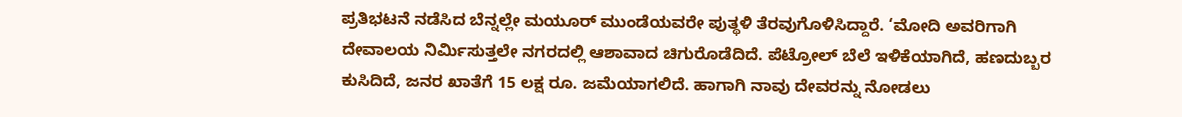ಪ್ರತಿಭಟನೆ ನಡೆಸಿದ ಬೆನ್ನಲ್ಲೇ ಮಯೂರ್‌ ಮುಂಡೆಯವರೇ ಪುತ್ಥಳಿ ತೆರವುಗೊಳಿಸಿದ್ದಾರೆ. ‘ಮೋದಿ ಅವರಿಗಾಗಿ ದೇವಾಲಯ ನಿರ್ಮಿಸುತ್ತಲೇ ನಗರದಲ್ಲಿ ಆಶಾವಾದ ಚಿಗುರೊಡೆದಿದೆ. ಪೆಟ್ರೋಲ್‌ ಬೆಲೆ ಇಳಿಕೆಯಾಗಿದೆ, ಹಣದುಬ್ಬರ ಕುಸಿದಿದೆ, ಜನರ ಖಾತೆಗೆ 15 ಲಕ್ಷ ರೂ. ಜಮೆಯಾಗಲಿದೆ. ಹಾಗಾಗಿ ನಾವು ದೇವರನ್ನು ನೋಡಲು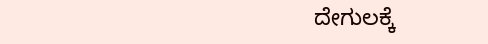ದೇಗುಲಕ್ಕೆ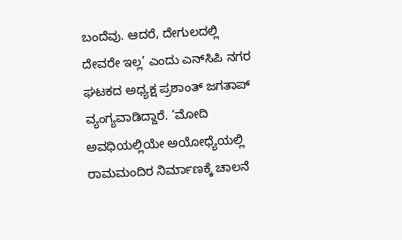ಬಂದೆವು. ಆದರೆ, ದೇಗುಲದಲ್ಲಿ ದೇವರೇ ಇಲ್ಲ’ ಎಂದು ಎನ್‌ಸಿಪಿ ನಗರ ಘಟಕದ ಅಧ್ಯಕ್ಷ ಪ್ರಶಾಂತ್‌ ಜಗತಾಪ್‌ ವ್ಯಂಗ್ಯವಾಡಿದ್ದಾರೆ. ‘ಮೋದಿ ಅವಧಿಯಲ್ಲಿಯೇ ಅಯೋಧ್ಯೆಯಲ್ಲಿ ರಾಮಮಂದಿರ ನಿರ್ಮಾಣಕ್ಕೆ ಚಾಲನೆ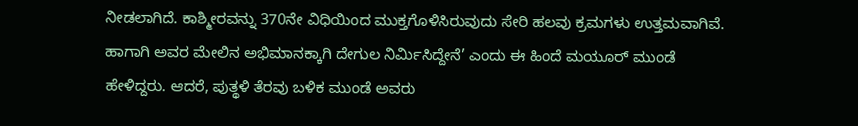ನೀಡಲಾಗಿದೆ. ಕಾಶ್ಮೀರವನ್ನು 370ನೇ ವಿಧಿಯಿಂದ ಮುಕ್ತಗೊಳಿಸಿರುವುದು ಸೇರಿ ಹಲವು ಕ್ರಮಗಳು ಉತ್ತಮವಾಗಿವೆ. ಹಾಗಾಗಿ ಅವರ ಮೇಲಿನ ಅಭಿಮಾನಕ್ಕಾಗಿ ದೇಗುಲ ನಿರ್ಮಿಸಿದ್ದೇನೆ’ ಎಂದು ಈ ಹಿಂದೆ ಮಯೂರ್‌ ಮುಂಡೆ ಹೇಳಿದ್ದರು. ಆದರೆ, ಪುತ್ಥಳಿ ತೆರವು ಬಳಿಕ ಮುಂಡೆ ಅವರು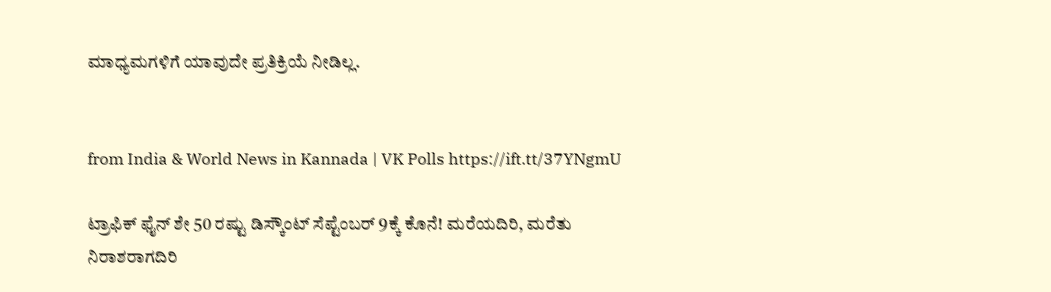ಮಾಧ್ಯಮಗಳಿಗೆ ಯಾವುದೇ ಪ್ರತಿಕ್ರಿಯೆ ನೀಡಿಲ್ಲ.


from India & World News in Kannada | VK Polls https://ift.tt/37YNgmU

ಟ್ರಾಫಿಕ್‌ ಫೈನ್‌ ಶೇ 50 ರಷ್ಟು ಡಿಸ್ಕೌಂಟ್‌ ಸೆಪ್ಟೆಂಬರ್‌ 9ಕ್ಕೆ ಕೊನೆ! ಮರೆಯದಿರಿ, ಮರೆತು ನಿರಾಶರಾಗದಿರಿ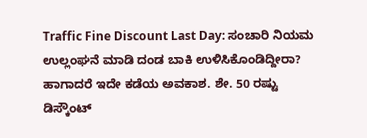Traffic Fine Discount Last Day: ಸಂಚಾರಿ ನಿಯಮ ಉಲ್ಲಂಘನೆ ಮಾಡಿ ದಂಡ ಬಾಕಿ ಉಳಿಸಿಕೊಂಡಿದ್ದೀರಾ? ಹಾಗಾದರೆ ಇದೇ ಕಡೆಯ ಅವಕಾಶ. ಶೇ. 50 ರಷ್ಟು ಡಿಸ್ಕೌಂಟ್‌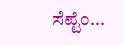ಸೆಪ್ಟೆಂ...